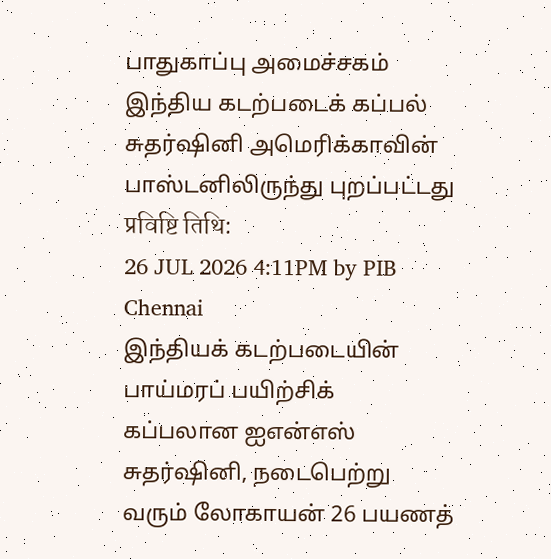பாதுகாப்பு அமைச்சகம்
இந்திய கடற்படைக் கப்பல் சுதர்ஷினி அமெரிக்காவின் பாஸ்டனிலிருந்து புறப்பட்டது
प्रविष्टि तिथि:
26 JUL 2026 4:11PM by PIB Chennai
இந்தியக் கடற்படையின் பாய்மரப் பயிற்சிக் கப்பலான ஐஎன்எஸ் சுதர்ஷினி, நடைபெற்று வரும் லோகாயன் 26 பயணத்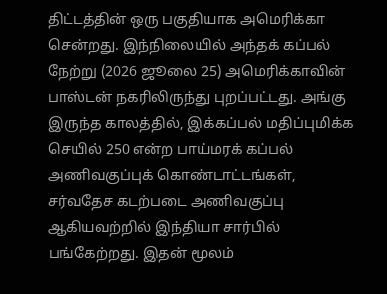திட்டத்தின் ஒரு பகுதியாக அமெரிக்கா சென்றது. இந்நிலையில் அந்தக் கப்பல் நேற்று (2026 ஜூலை 25) அமெரிக்காவின் பாஸ்டன் நகரிலிருந்து புறப்பட்டது. அங்கு இருந்த காலத்தில், இக்கப்பல் மதிப்புமிக்க செயில் 250 என்ற பாய்மரக் கப்பல் அணிவகுப்புக் கொண்டாட்டங்கள், சர்வதேச கடற்படை அணிவகுப்பு ஆகியவற்றில் இந்தியா சார்பில் பங்கேற்றது. இதன் மூலம்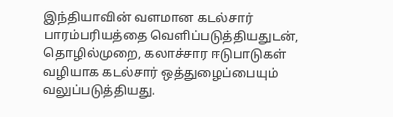இந்தியாவின் வளமான கடல்சார் பாரம்பரியத்தை வெளிப்படுத்தியதுடன், தொழில்முறை, கலாச்சார ஈடுபாடுகள் வழியாக கடல்சார் ஒத்துழைப்பையும் வலுப்படுத்தியது.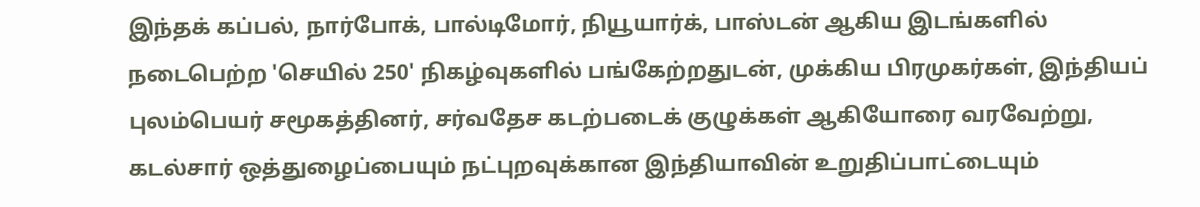இந்தக் கப்பல், நார்போக், பால்டிமோர், நியூயார்க், பாஸ்டன் ஆகிய இடங்களில் நடைபெற்ற 'செயில் 250' நிகழ்வுகளில் பங்கேற்றதுடன், முக்கிய பிரமுகர்கள், இந்தியப் புலம்பெயர் சமூகத்தினர், சர்வதேச கடற்படைக் குழுக்கள் ஆகியோரை வரவேற்று, கடல்சார் ஒத்துழைப்பையும் நட்புறவுக்கான இந்தியாவின் உறுதிப்பாட்டையும்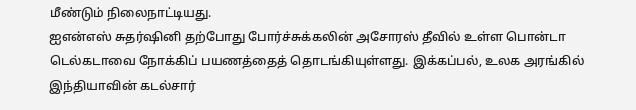மீண்டும் நிலைநாட்டியது.
ஐஎன்எஸ் சுதர்ஷினி தற்போது போர்ச்சுக்கலின் அசோரஸ் தீவில் உள்ள பொன்டா டெல்கடாவை நோக்கிப் பயணத்தைத் தொடங்கியுள்ளது. இக்கப்பல், உலக அரங்கில் இந்தியாவின் கடல்சார்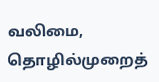வலிமை, தொழில்முறைத்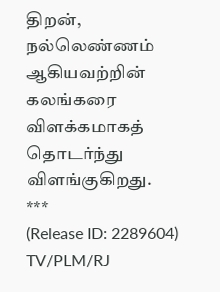திறன், நல்லெண்ணம் ஆகியவற்றின் கலங்கரை விளக்கமாகத் தொடர்ந்து விளங்குகிறது.
***
(Release ID: 2289604)
TV/PLM/RJ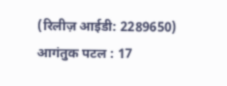(रिलीज़ आईडी: 2289650)
आगंतुक पटल : 17